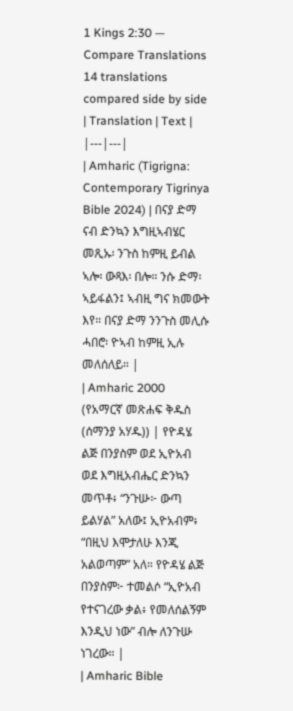1 Kings 2:30 — Compare Translations
14 translations compared side by side
| Translation | Text |
|---|---|
| Amharic (Tigrigna: Contemporary Tigrinya Bible 2024) | በናያ ድማ ናብ ድንኳን እግዚኣብሄር መጺኡ፡ ንጉስ ከምዚ ይብል ኣሎ፡ ውጻእ፡ በሎ። ንሱ ድማ፡ ኣይፋልን፤ ኣብዚ ግና ክመውት እየ። በናያ ድማ ንንጉስ መሊሱ ሓበሮ፡ ዮኣብ ከምዚ ኢሉ መለሰለይ። |
| Amharic 2000 (የአማርኛ መጽሐፍ ቅዱስ (ሰማንያ አሃዱ)) | የዮዳሄ ልጅ በንያስም ወደ ኢዮአብ ወደ እግዚአብሔር ድንኳን መጥቶ፥ “ንጉሡ፦ ውጣ ይልሃል” አለው፤ ኢዮአብም፥ “በዚህ እሞታለሁ እንጂ አልወጣም” አለ። የዮዳሄ ልጅ በንያስም፦ ተመልሶ “ኢዮአብ የተናገረው ቃል፥ የመለሰልኝም እንዲህ ነው” ብሎ ለንጉሡ ነገረው። |
| Amharic Bible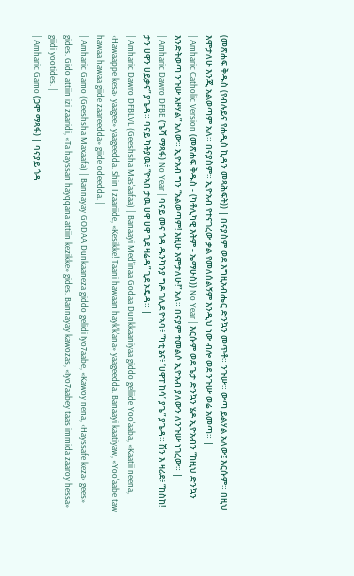(መጽሐፍ ቅዱስ (የብሉይና የሐዲስ ኪዳን መጻሕፍት)) | በናያስም ወደ እግዚአብሔር ድንኳን መጥቶ። ንጉሡ። ውጣ ይልሃል አለው፤ እርሱም። በዚህ እሞታለሁ እንጂ አልወጣም አለ። በናያስም። ኢዮአብ የተናገረው ቃል የመለሰልኝም እንዲህ ነው ብሎ ወደ ንጉሡ ወሬ አመጣ። |
| Amharic Catholic Version (መጽሐፍ ቅዱስ - (ካቶሊካዊ እትም - ኤማሁስ)) No Year | እርሱም ወደ ጌታ ድንኳን ሄዶ ኢዮአብን “ከዚህ ድንኳን እንድትወጣ ንጉሡ አዞሃል” አለው። ኢዮአብ ግን “አልወጣም! እዚሁ እሞታለሁ!” አለ። በናያም ተመልሶ ኢዮአብ ያለውን ለንጉሡ ነገረው። |
| Amharic Dawro DFBE (ጌሻ ማጻፋ) No Year | ባናይ መና ጎዳ ዱንካንያ ግዶ ገሊደ ዮኣባ፥ “ካቲ ኔና፥ ‘ሀዋፐ ከሳ’ ያጌ” ያጌዳ። ሽን እ ዛሪደ፥ “ከስከ! ታን ሀዋን ሀይቃና” ያጌዳ። ባናይ ካትያዉ፥ “ዮኣበ ታዉ ሀዋ ሀዋ ጊደ ዛሬዳ” ጊደ ኦዴዳ። |
| Amharic Dawro DFBLVL (Geeshsha Mas'aafaa) | Banaayi Med'inaa Godaa Dunkkaaniyaa giddo geliide Yoo'aaba, «Kaatii neena, ‹Hawaappe kesa› yaagee» yaageedda. Shin I zaariide, «Kesikke! Taani hawaan hayk'k'ana» yaageedda. Banaayi kaatiyaw, «Yoo'aabe taw hawaa hawaa giide zaareedda» giide odeedda. |
| Amharic Gamo (Geeshsha Maxaafa) | Bannayay GODAA Dunkaaneza giddo gelidi Iyo7aabe, «Kawoy nena, ‹Hayssafe keza› gees» gides. Gido attiin izi zaaridi, «Ta hayssan hayqqana attiin kezikke» gides. Bannayay kawozas, «Iyo7aabey taas immida zaaroy hessa» giidi yootides. |
| Amharic Gamo (ጋሞ ማጻፋ) | ባናያይ ጎዳ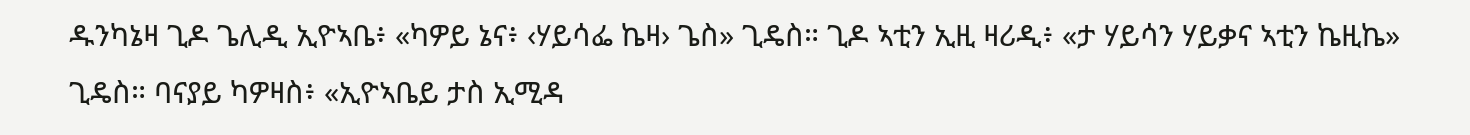ዱንካኔዛ ጊዶ ጌሊዲ ኢዮኣቤ፥ «ካዎይ ኔና፥ ‹ሃይሳፌ ኬዛ› ጌስ» ጊዴስ። ጊዶ ኣቲን ኢዚ ዛሪዲ፥ «ታ ሃይሳን ሃይቃና ኣቲን ኬዚኬ» ጊዴስ። ባናያይ ካዎዛስ፥ «ኢዮኣቤይ ታስ ኢሚዳ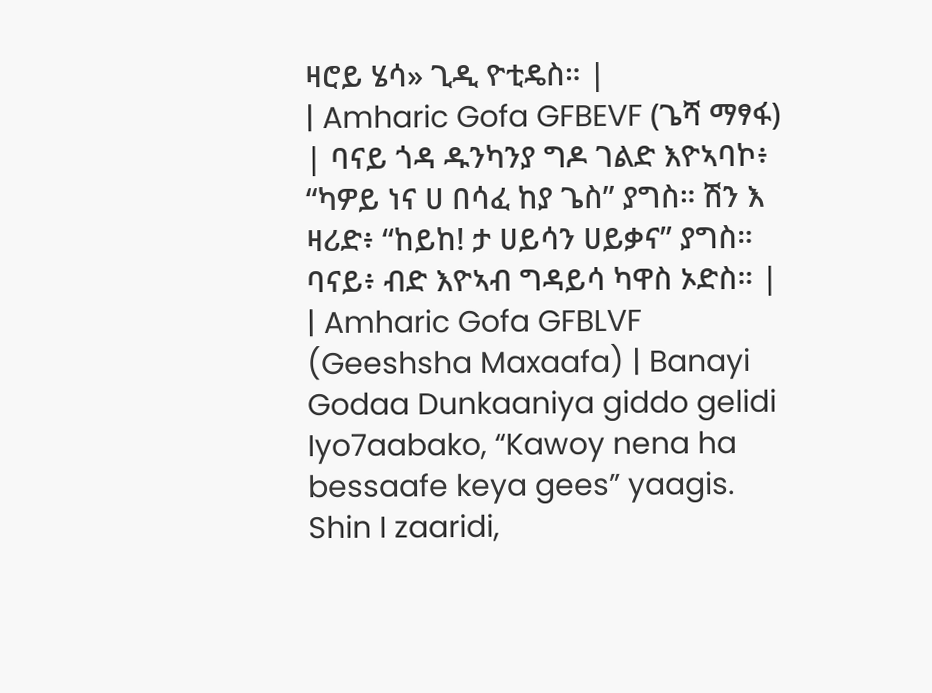ዛሮይ ሄሳ» ጊዲ ዮቲዴስ። |
| Amharic Gofa GFBEVF (ጌሻ ማፃፋ) | ባናይ ጎዳ ዱንካንያ ግዶ ገልድ እዮኣባኮ፥ “ካዎይ ነና ሀ በሳፈ ከያ ጌስ” ያግስ። ሽን እ ዛሪድ፥ “ከይከ! ታ ሀይሳን ሀይቃና” ያግስ። ባናይ፥ ብድ እዮኣብ ግዳይሳ ካዋስ ኦድስ። |
| Amharic Gofa GFBLVF (Geeshsha Maxaafa) | Banayi Godaa Dunkaaniya giddo gelidi Iyo7aabako, “Kawoy nena ha bessaafe keya gees” yaagis. Shin I zaaridi,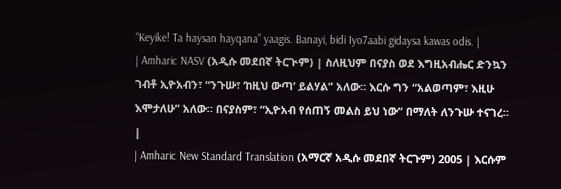“Keyike! Ta haysan hayqana” yaagis. Banayi, bidi Iyo7aabi gidaysa kawas odis. |
| Amharic NASV (አዲሱ መደበኛ ትርጒም) | ስለዚህም በናያስ ወደ እግዚአብሔር ድንኳን ገብቶ ኢዮአብን፣ “ንጉሡ፣ ‘ከዚህ ውጣ’ ይልሃል” አለው። እርሱ ግን “አልወጣም፣ እዚሁ እሞታለሁ” አለው። በናያስም፣ “ኢዮአብ የሰጠኝ መልስ ይህ ነው” በማለት ለንጉሡ ተናገረ። |
| Amharic New Standard Translation (አማርኛ አዲሱ መደበኛ ትርጉም) 2005 | እርሱም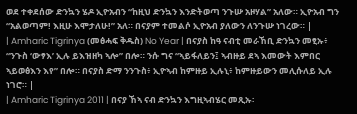ወደ ተቀደሰው ድንኳን ሄዶ ኢዮአብን “ከዚህ ድንኳን እንድትወጣ ንጉሡ አዞሃል” አለው። ኢዮአብ ግን “አልወጣም! እዚሁ እሞታለሁ!” አለ። በናያም ተመልሶ ኢዮአብ ያለውን ለንጉሡ ነገረው። |
| Amharic Tigrinya (መፅሓፍ ቅዱስ) No Year | በናያስ ከዓ ናብቲ መራኸቢ ድንኳን መፂኡ፥ “ንጉስ ‘ውፃእ’ ኢሉ ይእዝዘካ ኣሎ” በሎ። ንሱ ግና “ኣይፋለይን፤ ኣብዙይ ደኣ እመውት እምበር ኣይወፅእን እየ” በሎ። በናያስ ድማ ንንጉስ፥ ኢዮኣብ ከምዙይ ኢሉኒ፥ ከምዙይውን መሊሱለይ ኢሉ ነገሮ። |
| Amharic Tigrinya 2011 | በናያ ኸኣ ናብ ድንኳን እግዚኣብሄር መጺኡ፡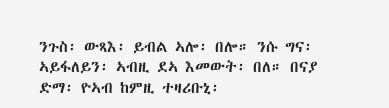ንጉስ፡ ውጻእ፡ ይብል ኣሎ፡ በሎ። ንሱ ግና፡ ኣይፋለይን፡ ኣብዚ ደኣ እመውት፡ በለ። በናያ ድማ፡ ዮኣብ ከምዚ ተዛሪቡኒ፡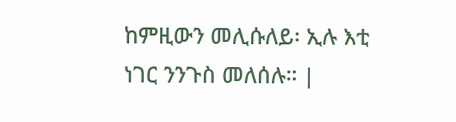ከምዚውን መሊሱለይ፡ ኢሉ እቲ ነገር ንንጉስ መለሰሉ። |